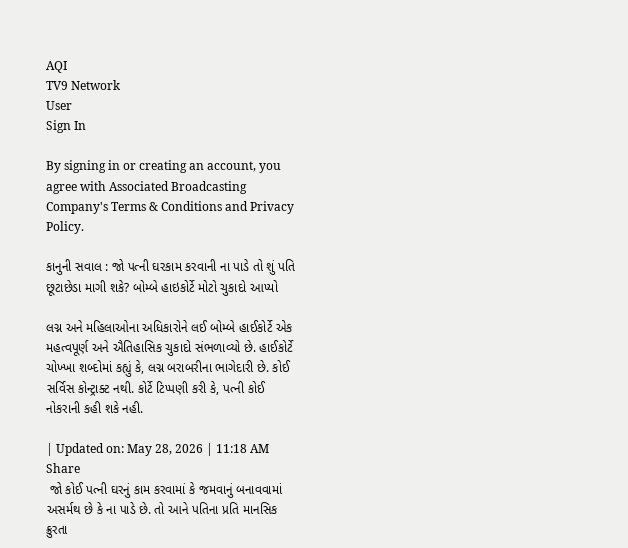AQI
TV9 Network
User
Sign In

By signing in or creating an account, you agree with Associated Broadcasting Company's Terms & Conditions and Privacy Policy.

કાનુની સવાલ : જો પત્ની ઘરકામ કરવાની ના પાડે તો શું પતિ છૂટાછેડા માગી શકે? બોમ્બે હાઇકોર્ટે મોટો ચુકાદો આપ્યો

લગ્ન અને મહિલાઓના અધિકારોને લઈ બોમ્બે હાઈકોર્ટે એક મહત્વપૂર્ણ અને ઐતિહાસિક ચુકાદો સંભળાવ્યો છે. હાઈકોર્ટે ચોખ્ખા શબ્દોમાં કહ્યું કે, લગ્ન બરાબરીના ભાગેદારી છે. કોઈ સર્વિસ કોન્ટ્રાક્ટ નથી. કોર્ટે ટિપ્પણી કરી કે, પત્ની કોઈ નોકરાની કહી શકે નહી.

| Updated on: May 28, 2026 | 11:18 AM
Share
 જો કોઈ પત્ની ઘરનું કામ કરવામાં કે જમવાનું બનાવવામાં અસર્મથ છે કે ના પાડે છે. તો આને પતિના પ્રતિ માનસિક ક્રુરતા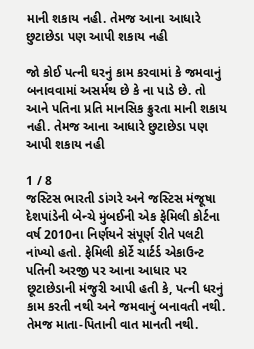માની શકાય નહી. તેમજ આના આધારે છુટાછેડા પણ આપી શકાય નહી

જો કોઈ પત્ની ઘરનું કામ કરવામાં કે જમવાનું બનાવવામાં અસર્મથ છે કે ના પાડે છે. તો આને પતિના પ્રતિ માનસિક ક્રુરતા માની શકાય નહી. તેમજ આના આધારે છુટાછેડા પણ આપી શકાય નહી

1 / 8
જસ્ટિસ ભારતી ડાંગરે અને જસ્ટિસ મંજૂષા દેશપાંડેની બેન્ચે મુંબઈની એક ફેમિલી કોર્ટના વર્ષ 2010ના નિર્ણયને સંપૂર્ણ રીતે પલટી નાંખ્યો હતો. ફેમિલી કોર્ટે ચાર્ટર્ડ એકાઉન્ટ પતિની અરજી પર આના આધાર પર છૂટાછેડાની મંજુરી આપી હતી કે, પત્ની ધરનું કામ કરતી નથી અને જમવાનું બનાવતી નથી. તેમજ માતા-પિતાની વાત માનતી નથી.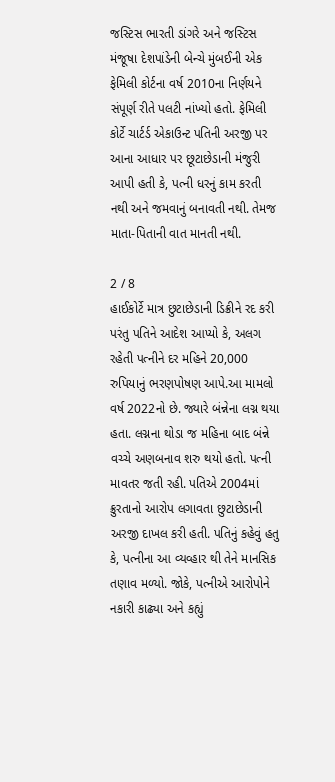જસ્ટિસ ભારતી ડાંગરે અને જસ્ટિસ મંજૂષા દેશપાંડેની બેન્ચે મુંબઈની એક ફેમિલી કોર્ટના વર્ષ 2010ના નિર્ણયને સંપૂર્ણ રીતે પલટી નાંખ્યો હતો. ફેમિલી કોર્ટે ચાર્ટર્ડ એકાઉન્ટ પતિની અરજી પર આના આધાર પર છૂટાછેડાની મંજુરી આપી હતી કે, પત્ની ધરનું કામ કરતી નથી અને જમવાનું બનાવતી નથી. તેમજ માતા-પિતાની વાત માનતી નથી.

2 / 8
હાઈકોર્ટે માત્ર છુટાછેડાની ડિક્રીને રદ કરી પરંતુ પતિને આદેશ આપ્યો કે, અલગ રહેતી પત્નીને દર મહિને 20,000 રુપિયાનું ભરણપોષણ આપે.આ મામલો વર્ષ 2022નો છે. જ્યારે બંન્નેના લગ્ન થયા હતા. લગ્નના થોડા જ મહિના બાદ બંન્ને વચ્ચે અણબનાવ શરુ થયો હતો. પત્ની માવતર જતી રહી. પતિએ 2004માં ક્રુરતાનો આરોપ લગાવતા છુટાછેડાની અરજી દાખલ કરી હતી. પતિનું કહેવું હતુ કે, પત્નીના આ વ્યવ્હાર થી તેને માનસિક તણાવ મળ્યો. જોકે, પત્નીએ આરોપોને નકારી કાઢ્યા અને કહ્યું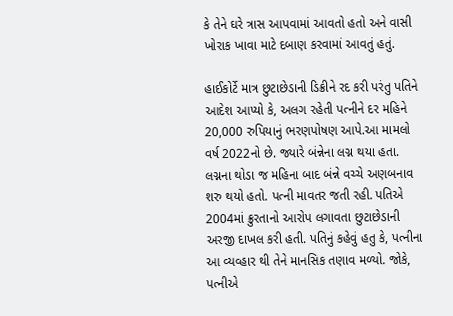કે તેને ઘરે ત્રાસ આપવામાં આવતો હતો અને વાસી ખોરાક ખાવા માટે દબાણ કરવામાં આવતું હતું.

હાઈકોર્ટે માત્ર છુટાછેડાની ડિક્રીને રદ કરી પરંતુ પતિને આદેશ આપ્યો કે, અલગ રહેતી પત્નીને દર મહિને 20,000 રુપિયાનું ભરણપોષણ આપે.આ મામલો વર્ષ 2022નો છે. જ્યારે બંન્નેના લગ્ન થયા હતા. લગ્નના થોડા જ મહિના બાદ બંન્ને વચ્ચે અણબનાવ શરુ થયો હતો. પત્ની માવતર જતી રહી. પતિએ 2004માં ક્રુરતાનો આરોપ લગાવતા છુટાછેડાની અરજી દાખલ કરી હતી. પતિનું કહેવું હતુ કે, પત્નીના આ વ્યવ્હાર થી તેને માનસિક તણાવ મળ્યો. જોકે, પત્નીએ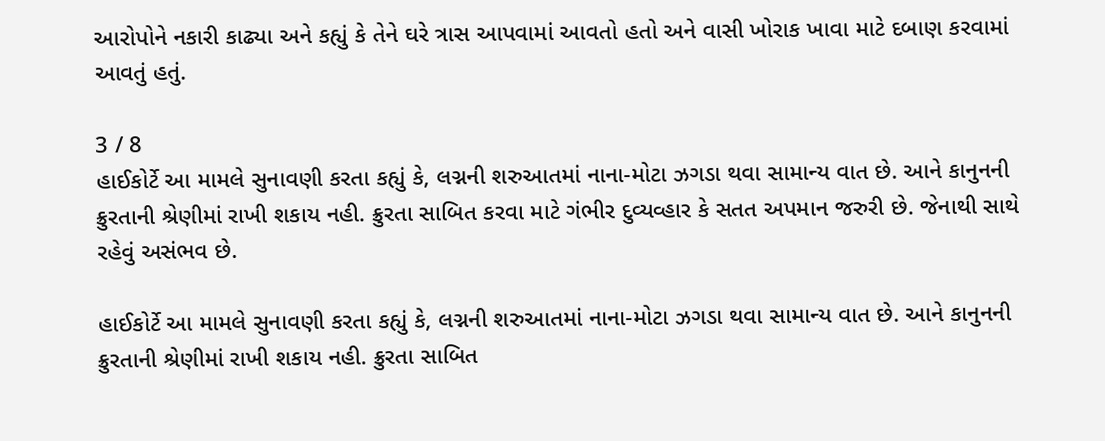આરોપોને નકારી કાઢ્યા અને કહ્યું કે તેને ઘરે ત્રાસ આપવામાં આવતો હતો અને વાસી ખોરાક ખાવા માટે દબાણ કરવામાં આવતું હતું.

3 / 8
હાઈકોર્ટે આ મામલે સુનાવણી કરતા કહ્યું કે, લગ્નની શરુઆતમાં નાના-મોટા ઝગડા થવા સામાન્ય વાત છે. આને કાનુનની ક્રુરતાની શ્રેણીમાં રાખી શકાય નહી. ક્રુરતા સાબિત કરવા માટે ગંભીર દુવ્યવ્હાર કે સતત અપમાન જરુરી છે. જેનાથી સાથે રહેવું અસંભવ છે.

હાઈકોર્ટે આ મામલે સુનાવણી કરતા કહ્યું કે, લગ્નની શરુઆતમાં નાના-મોટા ઝગડા થવા સામાન્ય વાત છે. આને કાનુનની ક્રુરતાની શ્રેણીમાં રાખી શકાય નહી. ક્રુરતા સાબિત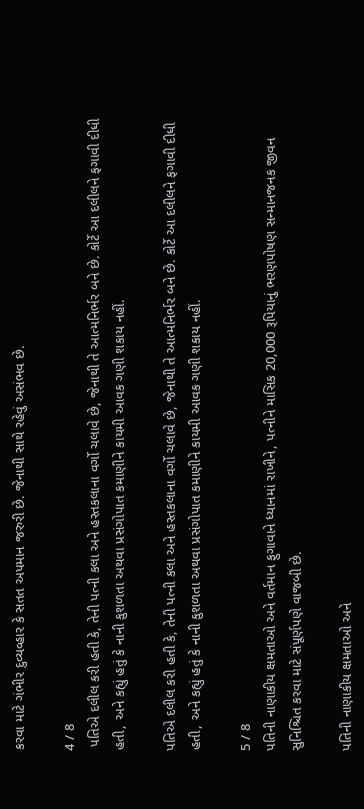કરવા માટે ગંભીર દુવ્યવ્હાર કે સતત અપમાન જરુરી છે. જેનાથી સાથે રહેવું અસંભવ છે.

4 / 8
 પતિએ દલીલ કરી હતી કે, તેની પત્ની કલા અને હસ્તકલાના વર્ગો ચલાવે છે, જેનાથી તે આત્મનિર્ભર બને છે. કોર્ટે આ દલીલને ફગાવી દીધી હતી, અને કહ્યું હતું કે નાની કુશળતા અથવા પ્રસંગોપાત કમાણીને કાયમી આવક ગણી શકાય નહીં.

પતિએ દલીલ કરી હતી કે, તેની પત્ની કલા અને હસ્તકલાના વર્ગો ચલાવે છે, જેનાથી તે આત્મનિર્ભર બને છે. કોર્ટે આ દલીલને ફગાવી દીધી હતી, અને કહ્યું હતું કે નાની કુશળતા અથવા પ્રસંગોપાત કમાણીને કાયમી આવક ગણી શકાય નહીં.

5 / 8
પતિની નાણાકીય ક્ષમતાઓ અને વર્તમાન ફુગાવાને ધ્યાનમાં રાખીને, પત્નીને માસિક 20,000 રૂપિયાનું ભરણપોષણ સન્માનજનક જીવન સુનિશ્ચિત કરવા માટે સંપૂર્ણપણે વાજબી છે.

પતિની નાણાકીય ક્ષમતાઓ અને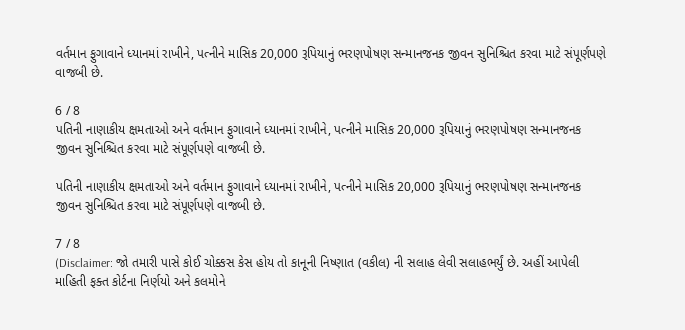વર્તમાન ફુગાવાને ધ્યાનમાં રાખીને, પત્નીને માસિક 20,000 રૂપિયાનું ભરણપોષણ સન્માનજનક જીવન સુનિશ્ચિત કરવા માટે સંપૂર્ણપણે વાજબી છે.

6 / 8
પતિની નાણાકીય ક્ષમતાઓ અને વર્તમાન ફુગાવાને ધ્યાનમાં રાખીને, પત્નીને માસિક 20,000 રૂપિયાનું ભરણપોષણ સન્માનજનક જીવન સુનિશ્ચિત કરવા માટે સંપૂર્ણપણે વાજબી છે.

પતિની નાણાકીય ક્ષમતાઓ અને વર્તમાન ફુગાવાને ધ્યાનમાં રાખીને, પત્નીને માસિક 20,000 રૂપિયાનું ભરણપોષણ સન્માનજનક જીવન સુનિશ્ચિત કરવા માટે સંપૂર્ણપણે વાજબી છે.

7 / 8
(Disclaimer: જો તમારી પાસે કોઈ ચોક્કસ કેસ હોય તો કાનૂની નિષ્ણાત (વકીલ) ની સલાહ લેવી સલાહભર્યું છે. અહીં આપેલી માહિતી ફક્ત કોર્ટના નિર્ણયો અને કલમોને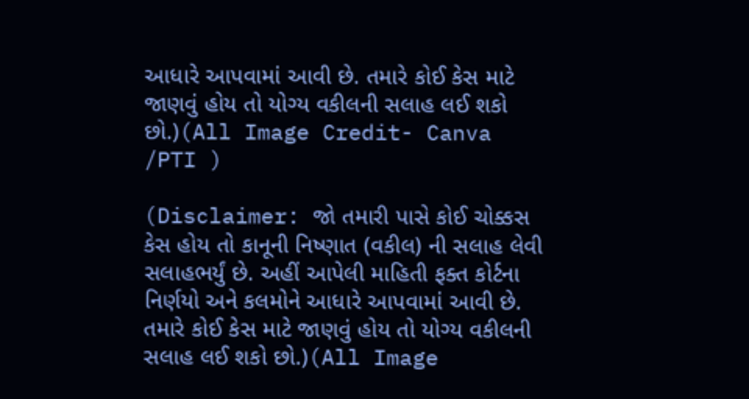આધારે આપવામાં આવી છે. તમારે કોઈ કેસ માટે જાણવું હોય તો યોગ્ય વકીલની સલાહ લઈ શકો છો.)(All Image Credit- Canva /PTI )

(Disclaimer: જો તમારી પાસે કોઈ ચોક્કસ કેસ હોય તો કાનૂની નિષ્ણાત (વકીલ) ની સલાહ લેવી સલાહભર્યું છે. અહીં આપેલી માહિતી ફક્ત કોર્ટના નિર્ણયો અને કલમોને આધારે આપવામાં આવી છે. તમારે કોઈ કેસ માટે જાણવું હોય તો યોગ્ય વકીલની સલાહ લઈ શકો છો.)(All Image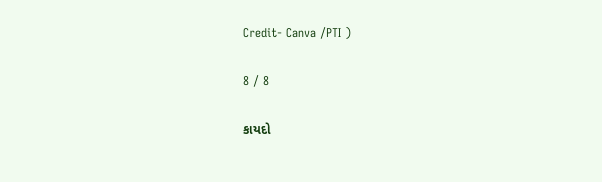Credit- Canva /PTI )

8 / 8

કાયદો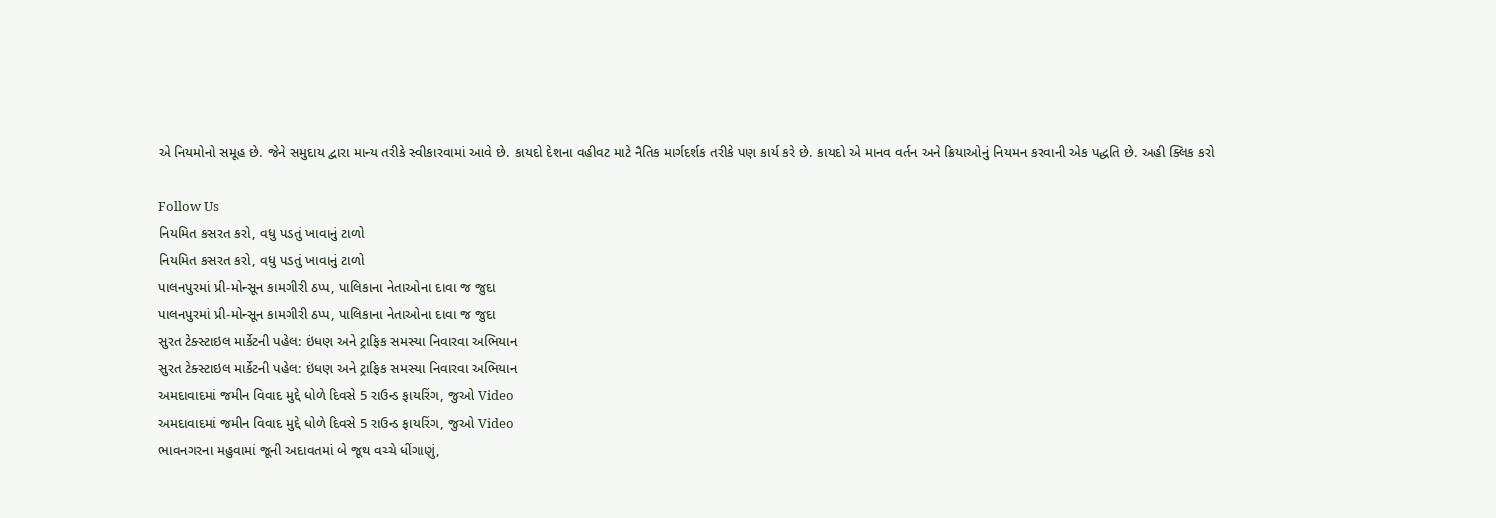એ નિયમોનો સમૂહ છે. જેને સમુદાય દ્વારા માન્ય તરીકે સ્વીકારવામાં આવે છે. કાયદો દેશના વહીવટ માટે નૈતિક માર્ગદર્શક તરીકે પણ કાર્ય કરે છે. કાયદો એ માનવ વર્તન અને ક્રિયાઓનું નિયમન કરવાની એક પદ્ધતિ છે. અહી ક્લિક કરો

Follow Us
નિયમિત કસરત કરો, વધુ પડતું ખાવાનું ટાળો
નિયમિત કસરત કરો, વધુ પડતું ખાવાનું ટાળો
પાલનપુરમાં પ્રી-મોન્સૂન કામગીરી ઠપ્પ, પાલિકાના નેતાઓના દાવા જ જુદા
પાલનપુરમાં પ્રી-મોન્સૂન કામગીરી ઠપ્પ, પાલિકાના નેતાઓના દાવા જ જુદા
સુરત ટેક્સ્ટાઇલ માર્કેટની પહેલ: ઇંધણ અને ટ્રાફિક સમસ્યા નિવારવા અભિયાન
સુરત ટેક્સ્ટાઇલ માર્કેટની પહેલ: ઇંધણ અને ટ્રાફિક સમસ્યા નિવારવા અભિયાન
અમદાવાદમાં જમીન વિવાદ મુદ્દે ધોળે દિવસે 5 રાઉન્ડ ફાયરિંગ, જુઓ Video
અમદાવાદમાં જમીન વિવાદ મુદ્દે ધોળે દિવસે 5 રાઉન્ડ ફાયરિંગ, જુઓ Video
ભાવનગરના મહુવામાં જૂની અદાવતમાં બે જૂથ વચ્ચે ધીંગાણું,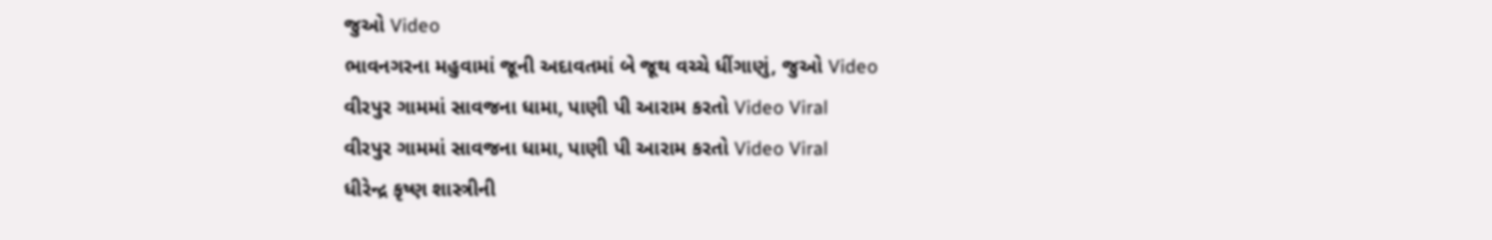જુઓ Video
ભાવનગરના મહુવામાં જૂની અદાવતમાં બે જૂથ વચ્ચે ધીંગાણું, જુઓ Video
વીરપુર ગામમાં સાવજના ધામા, પાણી પી આરામ કરતો Video Viral
વીરપુર ગામમાં સાવજના ધામા, પાણી પી આરામ કરતો Video Viral
ધીરેન્દ્ર કૃષ્ણ શાસ્ત્રીની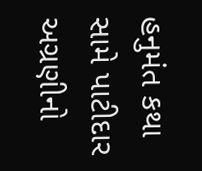હનુમંત કથા સામે પાટીદાર અગ્રણીનો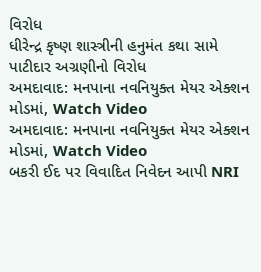વિરોધ
ધીરેન્દ્ર કૃષ્ણ શાસ્ત્રીની હનુમંત કથા સામે પાટીદાર અગ્રણીનો વિરોધ
અમદાવાદ: મનપાના નવનિયુક્ત મેયર એક્શન મોડમાં, Watch Video
અમદાવાદ: મનપાના નવનિયુક્ત મેયર એક્શન મોડમાં, Watch Video
બકરી ઈદ પર વિવાદિત નિવેદન આપી NRI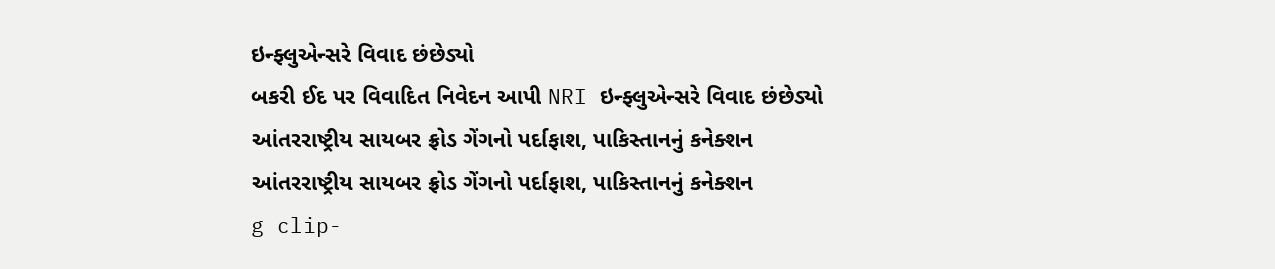ઇન્ફ્લુએન્સરે વિવાદ છંછેડ્યો
બકરી ઈદ પર વિવાદિત નિવેદન આપી NRI ઇન્ફ્લુએન્સરે વિવાદ છંછેડ્યો
આંતરરાષ્ટ્રીય સાયબર ફ્રોડ ગેંગનો પર્દાફાશ, પાકિસ્તાનનું કનેક્શન
આંતરરાષ્ટ્રીય સાયબર ફ્રોડ ગેંગનો પર્દાફાશ, પાકિસ્તાનનું કનેક્શન
g clip-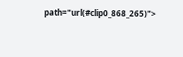path="url(#clip0_868_265)">